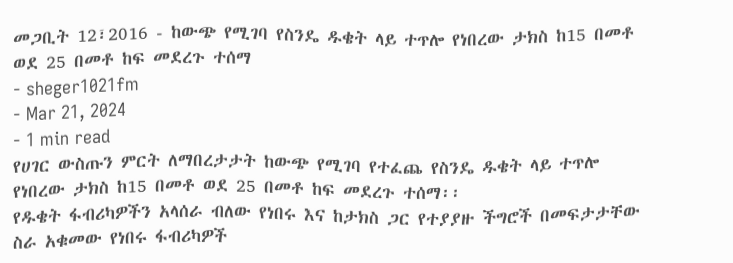መጋቢት 12፣2016 - ከውጭ የሚገባ የስንዴ ዱቄት ላይ ተጥሎ የነበረው ታክስ ከ15 በመቶ ወደ 25 በመቶ ከፍ መደረጉ ተሰማ
- sheger1021fm
- Mar 21, 2024
- 1 min read
የሀገር ውስጡን ምርት ለማበረታታት ከውጭ የሚገባ የተፈጨ የስንዴ ዱቄት ላይ ተጥሎ የነበረው ታክስ ከ15 በመቶ ወደ 25 በመቶ ከፍ መደረጉ ተሰማ፡፡
የዱቄት ፋብሪካዎችን አላሰራ ብለው የነበሩ እና ከታክስ ጋር የተያያዙ ችግሮች በመፍታታቸው ስራ አቁመው የነበሩ ፋብሪካዎች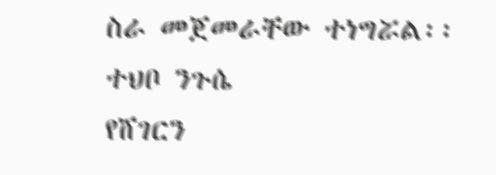ስራ መጀመራቸው ተነግሯል፡፡
ተህቦ ንጉሴ
የሸገርን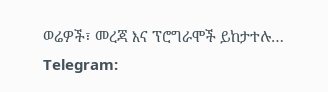ወሬዎች፣ መረጃ እና ፕሮግራሞች ይከታተሉ…
Telegram: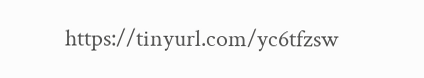https://tinyurl.com/yc6tfzsw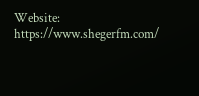Website: https://www.shegerfm.com/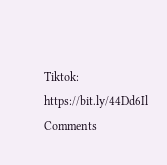Tiktok: https://bit.ly/44Dd6Il
Comments